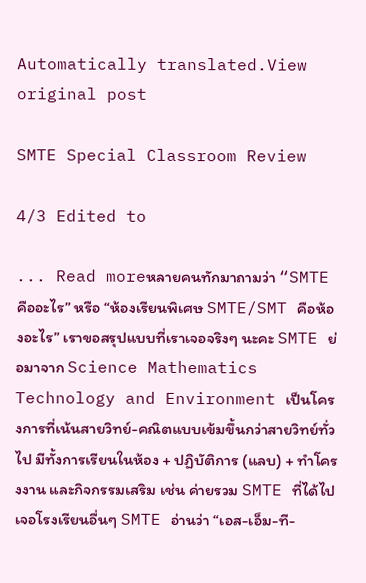Automatically translated.View original post

SMTE Special Classroom Review

4/3 Edited to

... Read moreหลายคนทักมาถามว่า “SMTE คืออะไร” หรือ “ห้องเรียนพิเศษ SMTE/SMT คือห้องอะไร” เราขอสรุปแบบที่เราเจอจริงๆ นะคะ SMTE ย่อมาจาก Science Mathematics Technology and Environment เป็นโครงการที่เน้นสายวิทย์-คณิตแบบเข้มขึ้นกว่าสายวิทย์ทั่วไป มีทั้งการเรียนในห้อง + ปฏิบัติการ (แลบ) + ทำโครงงาน และกิจกรรมเสริม เช่น ค่ายรวม SMTE ที่ได้ไปเจอโรงเรียนอื่นๆ SMTE อ่านว่า “เอส-เอ็ม-ที-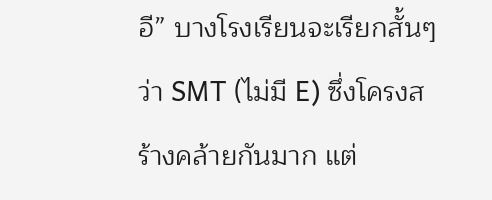อี” บางโรงเรียนจะเรียกสั้นๆ ว่า SMT (ไม่มี E) ซึ่งโครงสร้างคล้ายกันมาก แต่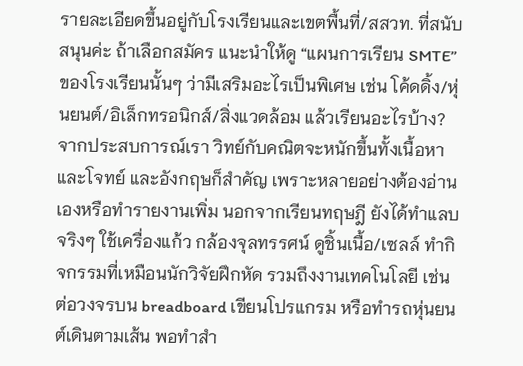รายละเอียดขึ้นอยู่กับโรงเรียนและเขตพื้นที่/สสวท. ที่สนับสนุนค่ะ ถ้าเลือกสมัคร แนะนำให้ดู “แผนการเรียน SMTE” ของโรงเรียนนั้นๆ ว่ามีเสริมอะไรเป็นพิเศษ เช่น โค้ดดิ้ง/หุ่นยนต์/อิเล็กทรอนิกส์/สิ่งแวดล้อม แล้วเรียนอะไรบ้าง? จากประสบการณ์เรา วิทย์กับคณิตจะหนักขึ้นทั้งเนื้อหาและโจทย์ และอังกฤษก็สำคัญ เพราะหลายอย่างต้องอ่านเองหรือทำรายงานเพิ่ม นอกจากเรียนทฤษฎี ยังได้ทำแลบจริงๆ ใช้เครื่องแก้ว กล้องจุลทรรศน์ ดูชิ้นเนื้อ/เซลล์ ทำกิจกรรมที่เหมือนนักวิจัยฝึกหัด รวมถึงงานเทคโนโลยี เช่น ต่อวงจรบน breadboard เขียนโปรแกรม หรือทำรถหุ่นยนต์เดินตามเส้น พอทำสำ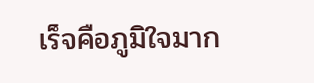เร็จคือภูมิใจมาก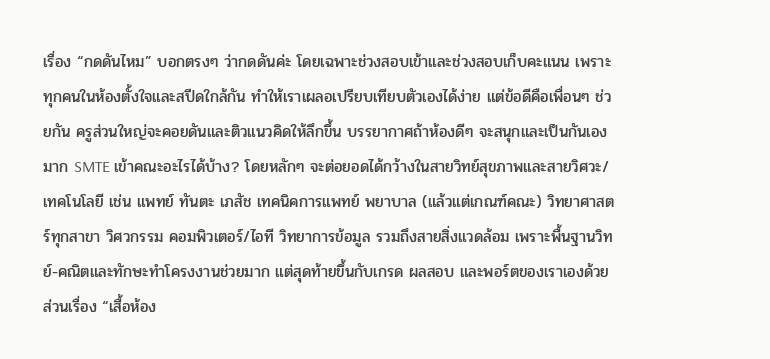เรื่อง “กดดันไหม” บอกตรงๆ ว่ากดดันค่ะ โดยเฉพาะช่วงสอบเข้าและช่วงสอบเก็บคะแนน เพราะทุกคนในห้องตั้งใจและสปีดใกล้กัน ทำให้เราเผลอเปรียบเทียบตัวเองได้ง่าย แต่ข้อดีคือเพื่อนๆ ช่วยกัน ครูส่วนใหญ่จะคอยดันและติวแนวคิดให้ลึกขึ้น บรรยากาศถ้าห้องดีๆ จะสนุกและเป็นกันเองมาก SMTE เข้าคณะอะไรได้บ้าง? โดยหลักๆ จะต่อยอดได้กว้างในสายวิทย์สุขภาพและสายวิศวะ/เทคโนโลยี เช่น แพทย์ ทันตะ เภสัช เทคนิคการแพทย์ พยาบาล (แล้วแต่เกณฑ์คณะ) วิทยาศาสตร์ทุกสาขา วิศวกรรม คอมพิวเตอร์/ไอที วิทยาการข้อมูล รวมถึงสายสิ่งแวดล้อม เพราะพื้นฐานวิทย์-คณิตและทักษะทำโครงงานช่วยมาก แต่สุดท้ายขึ้นกับเกรด ผลสอบ และพอร์ตของเราเองด้วย ส่วนเรื่อง “เสื้อห้อง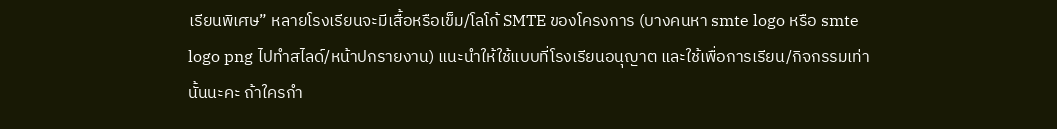เรียนพิเศษ” หลายโรงเรียนจะมีเสื้อหรือเข็ม/โลโก้ SMTE ของโครงการ (บางคนหา smte logo หรือ smte logo png ไปทำสไลด์/หน้าปกรายงาน) แนะนำให้ใช้แบบที่โรงเรียนอนุญาต และใช้เพื่อการเรียน/กิจกรรมเท่านั้นนะคะ ถ้าใครกำ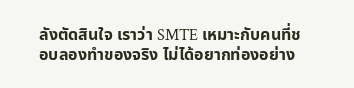ลังตัดสินใจ เราว่า SMTE เหมาะกับคนที่ชอบลองทำของจริง ไม่ได้อยากท่องอย่าง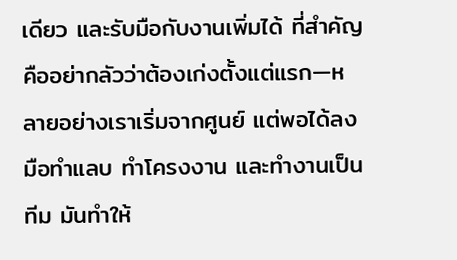เดียว และรับมือกับงานเพิ่มได้ ที่สำคัญคืออย่ากลัวว่าต้องเก่งตั้งแต่แรก—หลายอย่างเราเริ่มจากศูนย์ แต่พอได้ลงมือทำแลบ ทำโครงงาน และทำงานเป็นทีม มันทำให้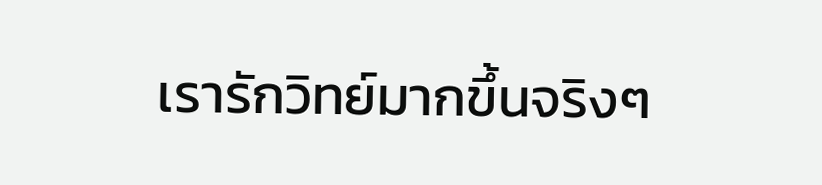เรารักวิทย์มากขึ้นจริงๆ